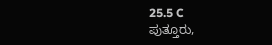25.5 C
ಪುತ್ತೂರು,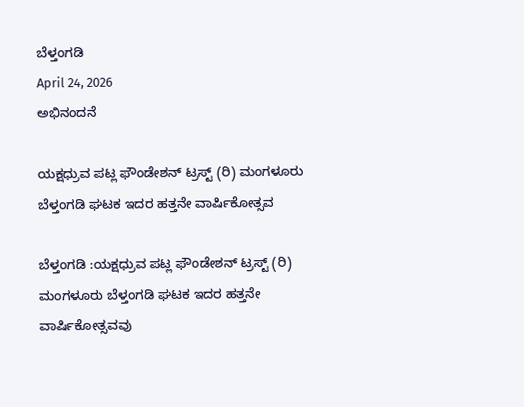ಬೆಳ್ತಂಗಡಿ
April 24, 2026
ಅಭಿನಂದನೆ

ಯಕ್ಷಧ್ರುವ ಪಟ್ಲ ಫೌಂಡೇಶನ್ ಟ್ರಸ್ಟ್ (ರಿ) ಮಂಗಳೂರು ಬೆಳ್ತಂಗಡಿ ಘಟಕ ಇದರ ಹತ್ತನೇ ವಾರ್ಷಿಕೋತ್ಸವ

ಬೆಳ್ತಂಗಡಿ :ಯಕ್ಷಧ್ರುವ ಪಟ್ಲ ಫೌಂಡೇಶನ್ ಟ್ರಸ್ಟ್ (ರಿ) ಮಂಗಳೂರು ಬೆಳ್ತಂಗಡಿ ಘಟಕ ಇದರ ಹತ್ತನೇ ವಾರ್ಷಿಕೋತ್ಸವವು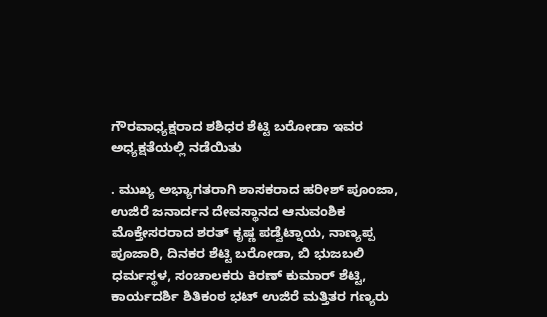ಗೌರವಾಧ್ಯಕ್ಷರಾದ ಶಶಿಧರ ಶೆಟ್ಟಿ ಬರೋಡಾ ಇವರ ಅಧ್ಯಕ್ಷತೆಯಲ್ಲಿ ನಡೆಯಿತು

. ಮುಖ್ಯ ಅಭ್ಯಾಗತರಾಗಿ ಶಾಸಕರಾದ ಹರೀಶ್ ಪೂಂಜಾ, ಉಜಿರೆ ಜನಾರ್ದನ ದೇವಸ್ಥಾನದ ಆನುವಂಶಿಕ ಮೊಕ್ತೇಸರರಾದ ಶರತ್ ಕೃಷ್ಣ ಪಡ್ವೆಟ್ನಾಯ, ನಾಣ್ಯಪ್ಪ ಪೂಜಾರಿ, ದಿನಕರ ಶೆಟ್ಟಿ ಬರೋಡಾ, ಬಿ ಭುಜಬಲಿ ಧರ್ಮಸ್ಥಳ, ಸಂಚಾಲಕರು ಕಿರಣ್ ಕುಮಾರ್ ಶೆಟ್ಟಿ, ಕಾರ್ಯದರ್ಶಿ ಶಿತಿಕಂಠ ಭಟ್ ಉಜಿರೆ ಮತ್ತಿತರ ಗಣ್ಯರು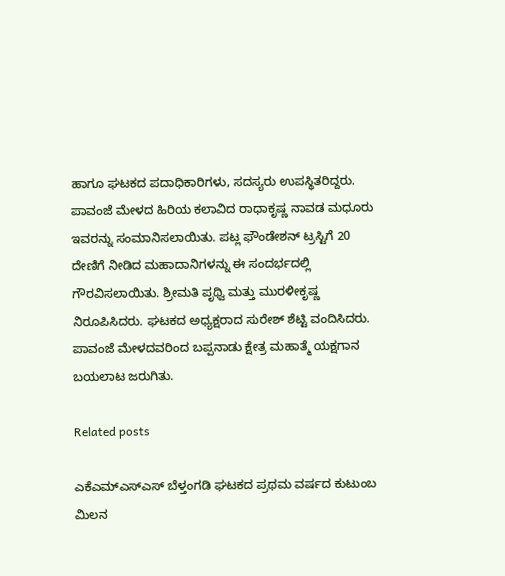ಹಾಗೂ ಘಟಕದ ಪದಾಧಿಕಾರಿಗಳು, ಸದಸ್ಯರು ಉಪಸ್ಥಿತರಿದ್ದರು. ಪಾವಂಜೆ ಮೇಳದ ಹಿರಿಯ ಕಲಾವಿದ ರಾಧಾಕೃಷ್ಣ ನಾವಡ ಮಧೂರು ಇವರನ್ನು ಸಂಮಾನಿಸಲಾಯಿತು. ಪಟ್ಲ ಫೌಂಡೇಶನ್ ಟ್ರಸ್ಟಿಗೆ 20 ದೇಣಿಗೆ ನೀಡಿದ ಮಹಾದಾನಿಗಳನ್ನು ಈ ಸಂದರ್ಭದಲ್ಲಿ ಗೌರವಿಸಲಾಯಿತು. ಶ್ರೀಮತಿ ಪೃಥ್ವಿ ಮತ್ತು ಮುರಳೀಕೃಷ್ಣ ನಿರೂಪಿಸಿದರು. ಘಟಕದ ಅಧ್ಯಕ್ಷರಾದ ಸುರೇಶ್ ಶೆಟ್ಟಿ ವಂದಿಸಿದರು. ಪಾವಂಜೆ ಮೇಳದವರಿಂದ ಬಪ್ಪನಾಡು ಕ್ಷೇತ್ರ ಮಹಾತ್ಮೆ ಯಕ್ಷಗಾನ ಬಯಲಾಟ ಜರುಗಿತು.

Related posts

ಎಕೆಎಮ್ಎಸ್ಎಸ್ ಬೆಳ್ತಂಗಡಿ ‌ಘಟಕದ ಪ್ರಥಮ ವರ್ಷದ ಕುಟುಂಬ ಮಿಲನ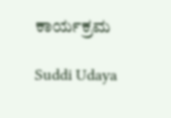ಕಾರ್ಯಕ್ರಮ

Suddi Udaya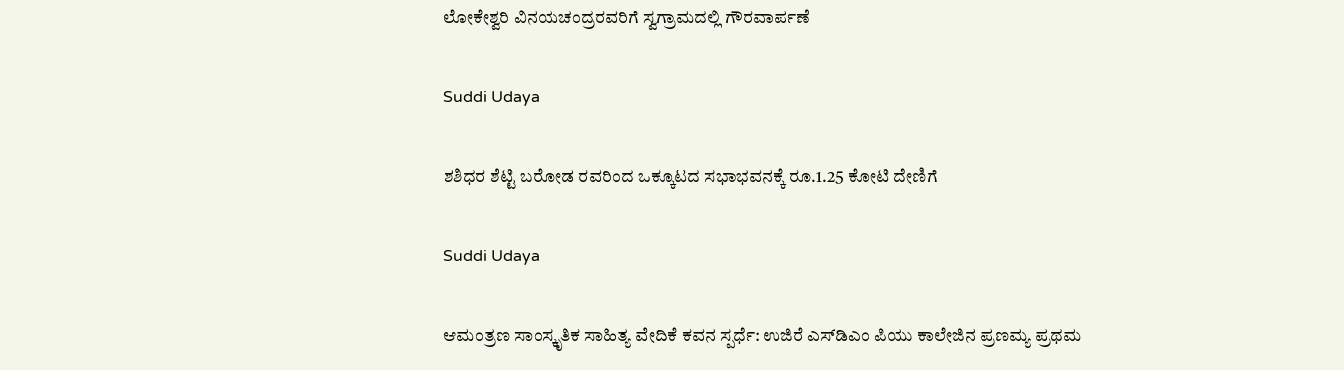ಲೋಕೇಶ್ವರಿ ವಿನಯಚಂದ್ರರವರಿಗೆ ಸ್ವಗ್ರಾಮದಲ್ಲಿ ಗೌರವಾರ್ಪಣೆ

Suddi Udaya

ಶಶಿಧರ ಶೆಟ್ಟಿ ಬರೋಡ ರವರಿಂದ ಒಕ್ಕೂಟದ ಸಭಾಭವನಕ್ಕೆ ರೂ.1.25 ಕೋಟಿ ದೇಣಿಗೆ

Suddi Udaya

ಆಮಂತ್ರಣ ಸಾಂಸ್ಕೃತಿಕ ಸಾಹಿತ್ಯ ವೇದಿಕೆ ಕವನ ಸ್ಪರ್ಧೆ: ಉಜಿರೆ ಎಸ್‌ಡಿಎಂ ಪಿಯು ಕಾಲೇಜಿನ ಪ್ರಣಮ್ಯ ಪ್ರಥಮ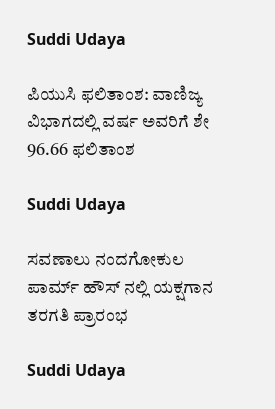Suddi Udaya

ಪಿಯುಸಿ ಫಲಿತಾಂಶ: ವಾಣಿಜ್ಯ ವಿಭಾಗದಲ್ಲಿ ವರ್ಷ ಅವರಿಗೆ ಶೇ 96.66 ಫಲಿತಾಂಶ

Suddi Udaya

ಸವಣಾಲು ನಂದಗೋಕುಲ ಪಾರ್ಮ್ ಹೌಸ್ ನಲ್ಲಿ ಯಕ್ಷಗಾನ ತರಗತಿ ಪ್ರಾರಂಭ

Suddi Udaya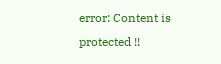error: Content is protected !!